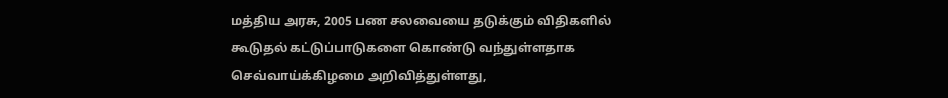மத்திய அரசு, 2005 பண சலவையை தடுக்கும் விதிகளில் கூடுதல் கட்டுப்பாடுகளை கொண்டு வந்துள்ளதாக செவ்வாய்க்கிழமை அறிவித்துள்ளது,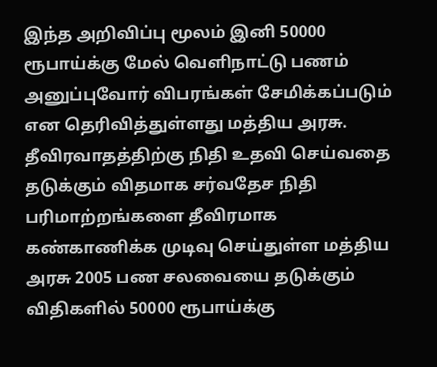இந்த அறிவிப்பு மூலம் இனி 50000 ரூபாய்க்கு மேல் வெளிநாட்டு பணம் அனுப்புவோர் விபரங்கள் சேமிக்கப்படும் என தெரிவித்துள்ளது மத்திய அரசு.
தீவிரவாதத்திற்கு நிதி உதவி செய்வதை தடுக்கும் விதமாக சர்வதேச நிதி பரிமாற்றங்களை தீவிரமாக கண்காணிக்க முடிவு செய்துள்ள மத்திய அரசு 2005 பண சலவையை தடுக்கும் விதிகளில் 50000 ரூபாய்க்கு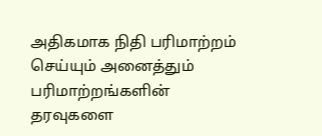அதிகமாக நிதி பரிமாற்றம் செய்யும் அனைத்தும் பரிமாற்றங்களின் தரவுகளை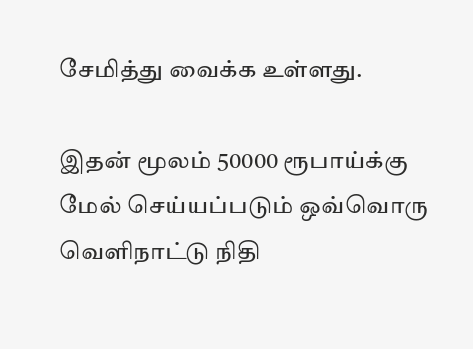சேமித்து வைக்க உள்ளது.

இதன் மூலம் 50000 ரூபாய்க்கு மேல் செய்யப்படும் ஒவ்வொரு வெளிநாட்டு நிதி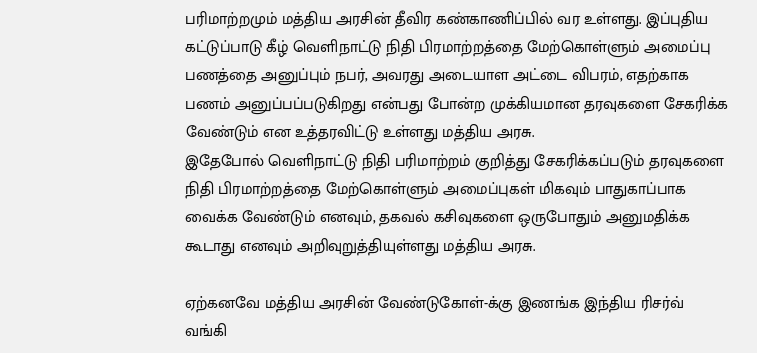பரிமாற்றமும் மத்திய அரசின் தீவிர கண்காணிப்பில் வர உள்ளது. இப்புதிய கட்டுப்பாடு கீழ் வெளிநாட்டு நிதி பிரமாற்றத்தை மேற்கொள்ளும் அமைப்பு பணத்தை அனுப்பும் நபர், அவரது அடையாள அட்டை விபரம், எதற்காக பணம் அனுப்பப்படுகிறது என்பது போன்ற முக்கியமான தரவுகளை சேகரிக்க வேண்டும் என உத்தரவிட்டு உள்ளது மத்திய அரசு.
இதேபோல் வெளிநாட்டு நிதி பரிமாற்றம் குறித்து சேகரிக்கப்படும் தரவுகளை நிதி பிரமாற்றத்தை மேற்கொள்ளும் அமைப்புகள் மிகவும் பாதுகாப்பாக வைக்க வேண்டும் எனவும், தகவல் கசிவுகளை ஒருபோதும் அனுமதிக்க கூடாது எனவும் அறிவுறுத்தியுள்ளது மத்திய அரசு.

ஏற்கனவே மத்திய அரசின் வேண்டுகோள்-க்கு இணங்க இந்திய ரிசர்வ் வங்கி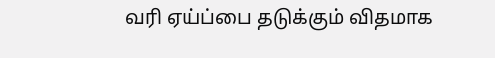வரி ஏய்ப்பை தடுக்கும் விதமாக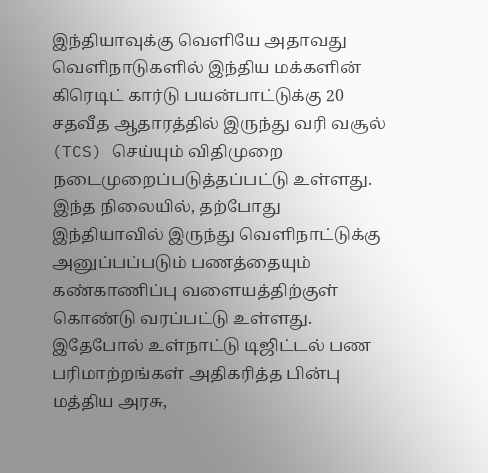இந்தியாவுக்கு வெளியே அதாவது வெளிநாடுகளில் இந்திய மக்களின் கிரெடிட் கார்டு பயன்பாட்டுக்கு 20 சதவீத ஆதாரத்தில் இருந்து வரி வசூல் (TCS) செய்யும் விதிமுறை நடைமுறைப்படுத்தப்பட்டு உள்ளது.
இந்த நிலையில், தற்போது இந்தியாவில் இருந்து வெளிநாட்டுக்கு அனுப்பப்படும் பணத்தையும் கண்காணிப்பு வளையத்திற்குள் கொண்டு வரப்பட்டு உள்ளது. இதேபோல் உள்நாட்டு டிஜிட்டல் பண பரிமாற்றங்கள் அதிகரித்த பின்பு மத்திய அரசு,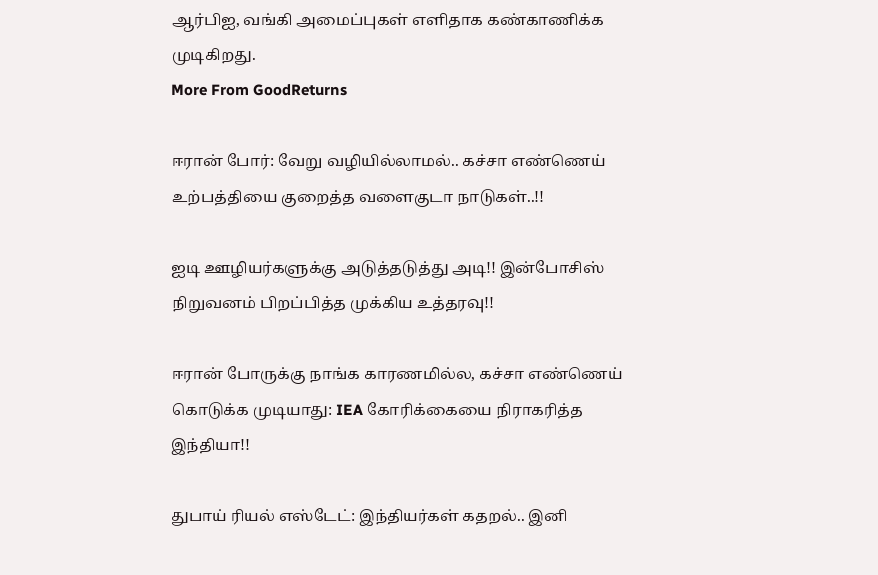ஆர்பிஐ, வங்கி அமைப்புகள் எளிதாக கண்காணிக்க முடிகிறது.
More From GoodReturns

ஈரான் போர்: வேறு வழியில்லாமல்.. கச்சா எண்ணெய் உற்பத்தியை குறைத்த வளைகுடா நாடுகள்..!!

ஐடி ஊழியர்களுக்கு அடுத்தடுத்து அடி!! இன்போசிஸ் நிறுவனம் பிறப்பித்த முக்கிய உத்தரவு!!

ஈரான் போருக்கு நாங்க காரணமில்ல, கச்சா எண்ணெய் கொடுக்க முடியாது: IEA கோரிக்கையை நிராகரித்த இந்தியா!!

துபாய் ரியல் எஸ்டேட்: இந்தியர்கள் கதறல்.. இனி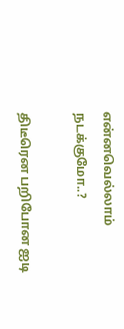என்னவெல்லாம் நடக்குமோ..?

திடீரென பறிபோன ஐடி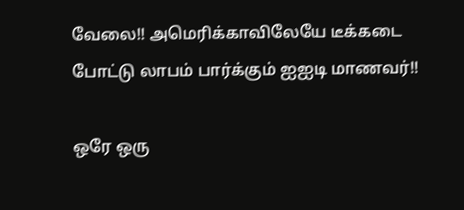வேலை!! அமெரிக்காவிலேயே டீக்கடை போட்டு லாபம் பார்க்கும் ஐஐடி மாணவர்!!

ஒரே ஒரு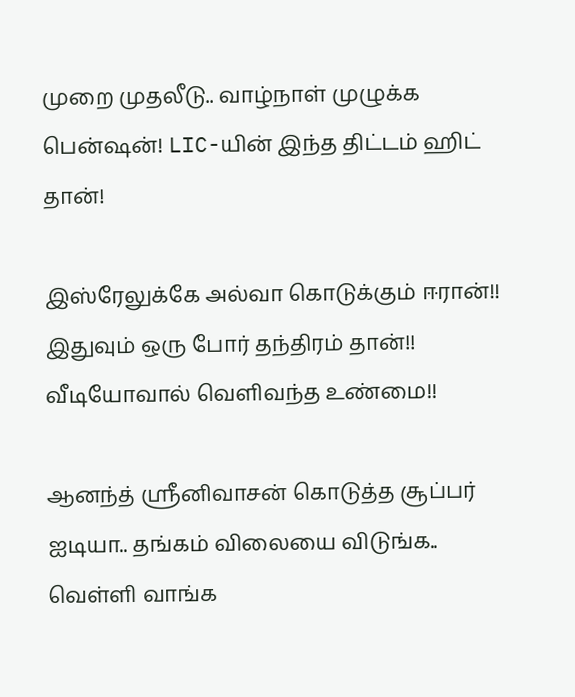முறை முதலீடு.. வாழ்நாள் முழுக்க பென்ஷன்! LIC-யின் இந்த திட்டம் ஹிட் தான்!

இஸ்ரேலுக்கே அல்வா கொடுக்கும் ஈரான்!! இதுவும் ஒரு போர் தந்திரம் தான்!! வீடியோவால் வெளிவந்த உண்மை!!

ஆனந்த் ஸ்ரீனிவாசன் கொடுத்த சூப்பர் ஐடியா.. தங்கம் விலையை விடுங்க.. வெள்ளி வாங்க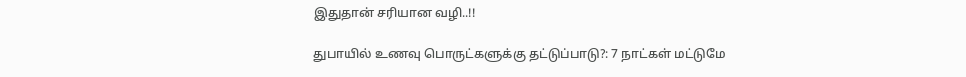இதுதான் சரியான வழி..!!

துபாயில் உணவு பொருட்களுக்கு தட்டுப்பாடு?: 7 நாட்கள் மட்டுமே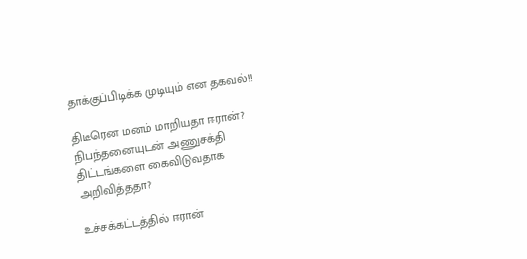தாக்குப்பிடிக்க முடியும் என தகவல்!!

திடீரென மனம் மாறியதா ஈரான்? நிபந்தனையுடன் அணுசக்தி திட்டங்களை கைவிடுவதாக அறிவித்ததா?

உச்சக்கட்டத்தில் ஈரான்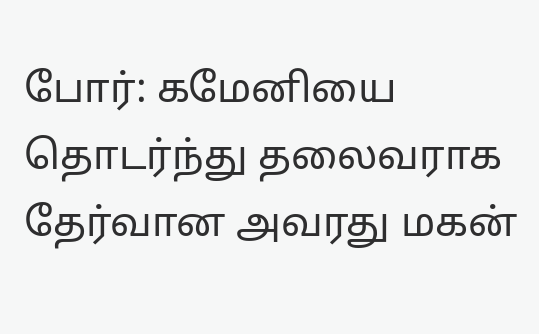போர்: கமேனியை தொடர்ந்து தலைவராக தேர்வான அவரது மகன்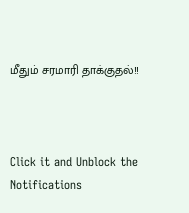மீதும் சரமாரி தாக்குதல்!!



Click it and Unblock the Notifications